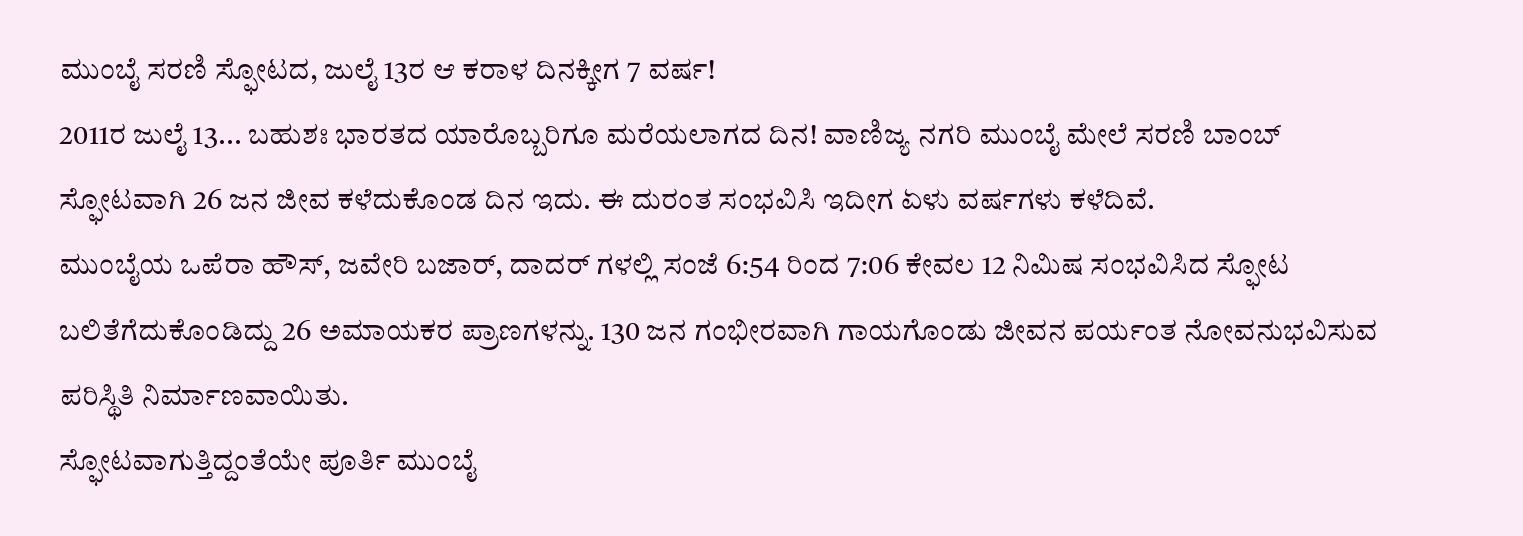ಮುಂಬೈ ಸರಣಿ ಸ್ಫೋಟದ, ಜುಲೈ 13ರ ಆ ಕರಾಳ ದಿನಕ್ಕೀಗ 7 ವರ್ಷ!
2011ರ ಜುಲೈ 13... ಬಹುಶಃ ಭಾರತದ ಯಾರೊಬ್ಬರಿಗೂ ಮರೆಯಲಾಗದ ದಿನ! ವಾಣಿಜ್ಯ ನಗರಿ ಮುಂಬೈ ಮೇಲೆ ಸರಣಿ ಬಾಂಬ್ ಸ್ಫೋಟವಾಗಿ 26 ಜನ ಜೀವ ಕಳೆದುಕೊಂಡ ದಿನ ಇದು. ಈ ದುರಂತ ಸಂಭವಿಸಿ ಇದೀಗ ಏಳು ವರ್ಷಗಳು ಕಳೆದಿವೆ.
ಮುಂಬೈಯ ಒಪೆರಾ ಹೌಸ್, ಜವೇರಿ ಬಜಾರ್, ದಾದರ್ ಗಳಲ್ಲಿ ಸಂಜೆ 6:54 ರಿಂದ 7:06 ಕೇವಲ 12 ನಿಮಿಷ ಸಂಭವಿಸಿದ ಸ್ಫೋಟ ಬಲಿತೆಗೆದುಕೊಂಡಿದ್ದು 26 ಅಮಾಯಕರ ಪ್ರಾಣಗಳನ್ನು. 130 ಜನ ಗಂಭೀರವಾಗಿ ಗಾಯಗೊಂಡು ಜೀವನ ಪರ್ಯಂತ ನೋವನುಭವಿಸುವ ಪರಿಸ್ಥಿತಿ ನಿರ್ಮಾಣವಾಯಿತು.
ಸ್ಫೋಟವಾಗುತ್ತಿದ್ದಂತೆಯೇ ಪೂರ್ತಿ ಮುಂಬೈ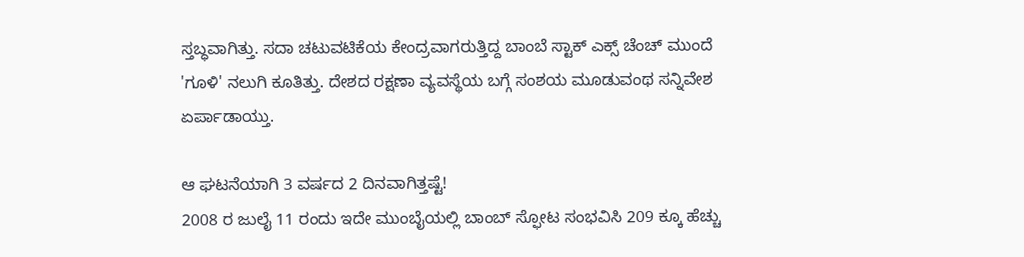ಸ್ತಬ್ಧವಾಗಿತ್ತು. ಸದಾ ಚಟುವಟಿಕೆಯ ಕೇಂದ್ರವಾಗರುತ್ತಿದ್ದ ಬಾಂಬೆ ಸ್ಟಾಕ್ ಎಕ್ಸ್ ಚೆಂಚ್ ಮುಂದೆ 'ಗೂಳಿ' ನಲುಗಿ ಕೂತಿತ್ತು. ದೇಶದ ರಕ್ಷಣಾ ವ್ಯವಸ್ಥೆಯ ಬಗ್ಗೆ ಸಂಶಯ ಮೂಡುವಂಥ ಸನ್ನಿವೇಶ ಏರ್ಪಾಡಾಯ್ತು.

ಆ ಘಟನೆಯಾಗಿ 3 ವರ್ಷದ 2 ದಿನವಾಗಿತ್ತಷ್ಟೆ!
2008 ರ ಜುಲೈ 11 ರಂದು ಇದೇ ಮುಂಬೈಯಲ್ಲಿ ಬಾಂಬ್ ಸ್ಫೋಟ ಸಂಭವಿಸಿ 209 ಕ್ಕೂ ಹೆಚ್ಚು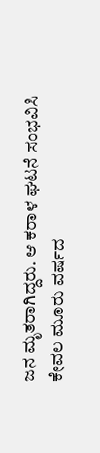ಜನ ಮೃತರಾಗಿದ್ದರು. ಆ ಕರಾಳ ಘಟನೆ ಸಂಭವಿಸಿ ಕೇವಲ ಮೂರು ವರ್ಷದ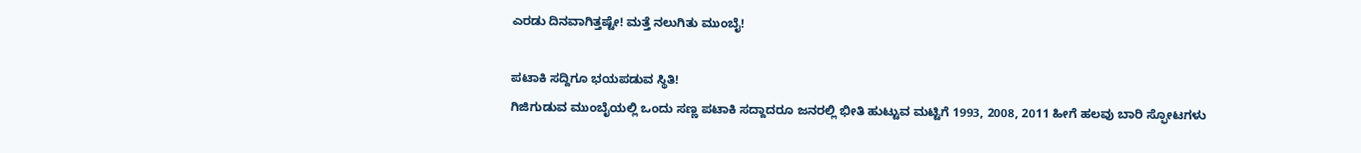ಎರಡು ದಿನವಾಗಿತ್ತಷ್ಟೇ! ಮತ್ತೆ ನಲುಗಿತು ಮುಂಬೈ!

ಪಟಾಕಿ ಸದ್ದಿಗೂ ಭಯಪಡುವ ಸ್ಥಿತಿ!
ಗಿಜಿಗುಡುವ ಮುಂಬೈಯಲ್ಲಿ ಒಂದು ಸಣ್ಣ ಪಟಾಕಿ ಸದ್ದಾದರೂ ಜನರಲ್ಲಿ ಭೀತಿ ಹುಟ್ಟುವ ಮಟ್ಟಿಗೆ 1993, 2008, 2011 ಹೀಗೆ ಹಲವು ಬಾರಿ ಸ್ಫೋಟಗಳು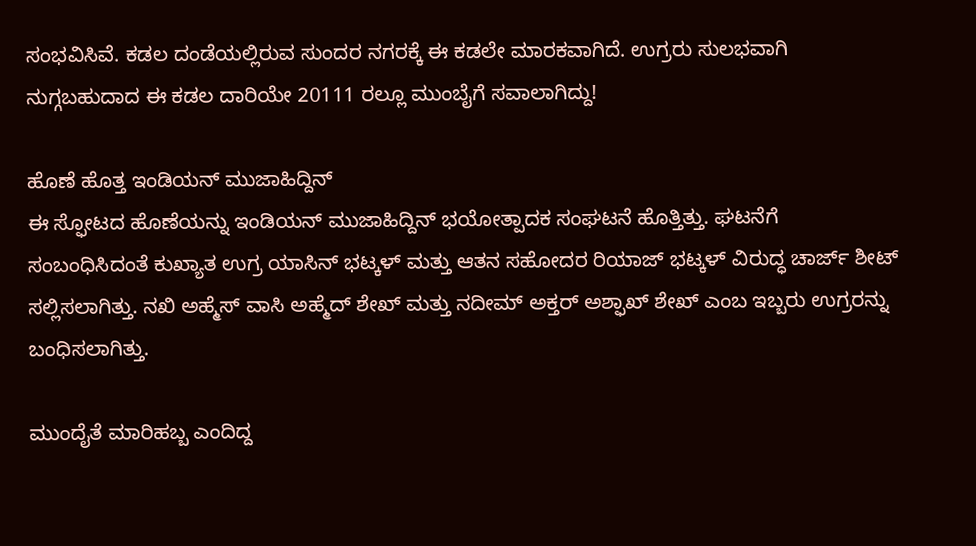ಸಂಭವಿಸಿವೆ. ಕಡಲ ದಂಡೆಯಲ್ಲಿರುವ ಸುಂದರ ನಗರಕ್ಕೆ ಈ ಕಡಲೇ ಮಾರಕವಾಗಿದೆ. ಉಗ್ರರು ಸುಲಭವಾಗಿ ನುಗ್ಗಬಹುದಾದ ಈ ಕಡಲ ದಾರಿಯೇ 20111 ರಲ್ಲೂ ಮುಂಬೈಗೆ ಸವಾಲಾಗಿದ್ದು!

ಹೊಣೆ ಹೊತ್ತ ಇಂಡಿಯನ್ ಮುಜಾಹಿದ್ದಿನ್
ಈ ಸ್ಫೋಟದ ಹೊಣೆಯನ್ನು ಇಂಡಿಯನ್ ಮುಜಾಹಿದ್ದಿನ್ ಭಯೋತ್ಪಾದಕ ಸಂಘಟನೆ ಹೊತ್ತಿತ್ತು. ಘಟನೆಗೆ ಸಂಬಂಧಿಸಿದಂತೆ ಕುಖ್ಯಾತ ಉಗ್ರ ಯಾಸಿನ್ ಭಟ್ಕಳ್ ಮತ್ತು ಆತನ ಸಹೋದರ ರಿಯಾಜ್ ಭಟ್ಕಳ್ ವಿರುದ್ಧ ಚಾರ್ಜ್ ಶೀಟ್ ಸಲ್ಲಿಸಲಾಗಿತ್ತು. ನಖಿ ಅಹ್ಮೆಸ್ ವಾಸಿ ಅಹ್ಮೆದ್ ಶೇಖ್ ಮತ್ತು ನದೀಮ್ ಅಕ್ತರ್ ಅಶ್ಫಾಖ್ ಶೇಖ್ ಎಂಬ ಇಬ್ಬರು ಉಗ್ರರನ್ನು ಬಂಧಿಸಲಾಗಿತ್ತು.

ಮುಂದೈತೆ ಮಾರಿಹಬ್ಬ ಎಂದಿದ್ದ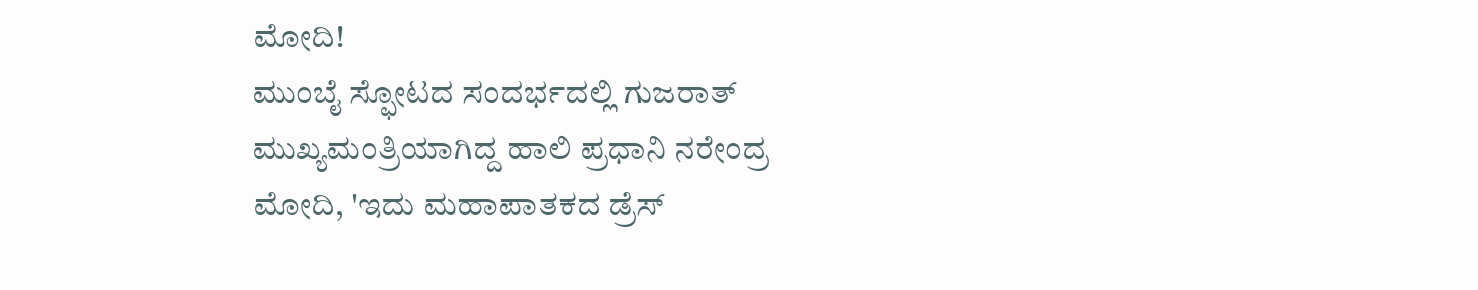ಮೋದಿ!
ಮುಂಬೈ ಸ್ಫೋಟದ ಸಂದರ್ಭದಲ್ಲಿ ಗುಜರಾತ್ ಮುಖ್ಯಮಂತ್ರಿಯಾಗಿದ್ದ ಹಾಲಿ ಪ್ರಧಾನಿ ನರೇಂದ್ರ ಮೋದಿ, 'ಇದು ಮಹಾಪಾತಕದ ಡ್ರೆಸ್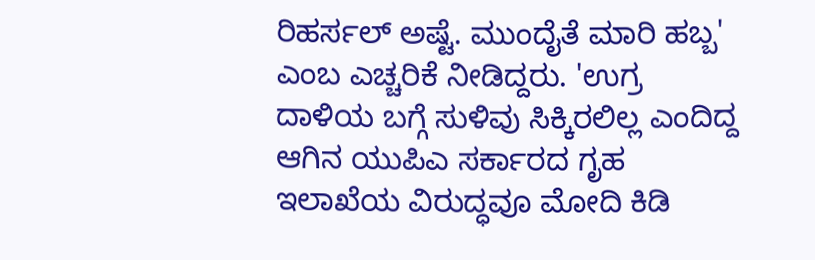ರಿಹರ್ಸಲ್ ಅಷ್ಟೆ. ಮುಂದೈತೆ ಮಾರಿ ಹಬ್ಬ' ಎಂಬ ಎಚ್ಚರಿಕೆ ನೀಡಿದ್ದರು. 'ಉಗ್ರ ದಾಳಿಯ ಬಗ್ಗೆ ಸುಳಿವು ಸಿಕ್ಕಿರಲಿಲ್ಲ ಎಂದಿದ್ದ ಆಗಿನ ಯುಪಿಎ ಸರ್ಕಾರದ ಗೃಹ ಇಲಾಖೆಯ ವಿರುದ್ಧವೂ ಮೋದಿ ಕಿಡಿ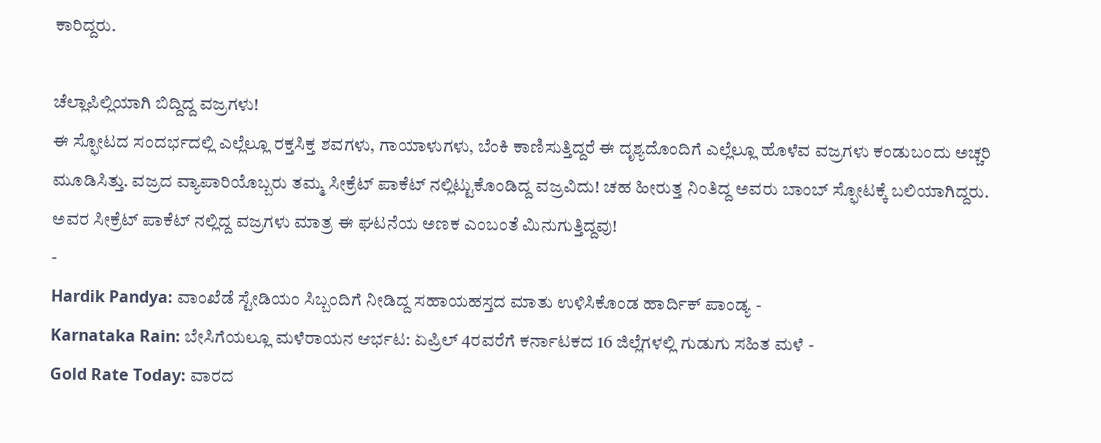ಕಾರಿದ್ದರು.

ಚೆಲ್ಲಾಪಿಲ್ಲಿಯಾಗಿ ಬಿದ್ದಿದ್ದ ವಜ್ರಗಳು!
ಈ ಸ್ಫೋಟದ ಸಂದರ್ಭದಲ್ಲಿ ಎಲ್ಲೆಲ್ಲೂ ರಕ್ತಸಿಕ್ತ ಶವಗಳು, ಗಾಯಾಳುಗಳು, ಬೆಂಕಿ ಕಾಣಿಸುತ್ತಿದ್ದರೆ ಈ ದೃಶ್ಯದೊಂದಿಗೆ ಎಲ್ಲೆಲ್ಲೂ ಹೊಳೆವ ವಜ್ರಗಳು ಕಂಡುಬಂದು ಅಚ್ಚರಿ ಮೂಡಿಸಿತ್ತು. ವಜ್ರದ ವ್ಯಾಪಾರಿಯೊಬ್ಬರು ತಮ್ಮ ಸೀಕ್ರೆಟ್ ಪಾಕೆಟ್ ನಲ್ಲಿಟ್ಟುಕೊಂಡಿದ್ದ ವಜ್ರವಿದು! ಚಹ ಹೀರುತ್ತ ನಿಂತಿದ್ದ ಅವರು ಬಾಂಬ್ ಸ್ಫೋಟಕ್ಕೆ ಬಲಿಯಾಗಿದ್ದರು. ಅವರ ಸೀಕ್ರೆಟ್ ಪಾಕೆಟ್ ನಲ್ಲಿದ್ದ ವಜ್ರಗಳು ಮಾತ್ರ ಈ ಘಟನೆಯ ಅಣಕ ಎಂಬಂತೆ ಮಿನುಗುತ್ತಿದ್ದವು!
-
Hardik Pandya: ವಾಂಖೆಡೆ ಸ್ಟೇಡಿಯಂ ಸಿಬ್ಬಂದಿಗೆ ನೀಡಿದ್ದ ಸಹಾಯಹಸ್ತದ ಮಾತು ಉಳಿಸಿಕೊಂಡ ಹಾರ್ದಿಕ್ ಪಾಂಡ್ಯ -
Karnataka Rain: ಬೇಸಿಗೆಯಲ್ಲೂ ಮಳೆರಾಯನ ಆರ್ಭಟ: ಏಪ್ರಿಲ್ 4ರವರೆಗೆ ಕರ್ನಾಟಕದ 16 ಜಿಲ್ಲೆಗಳಲ್ಲಿ ಗುಡುಗು ಸಹಿತ ಮಳೆ -
Gold Rate Today: ವಾರದ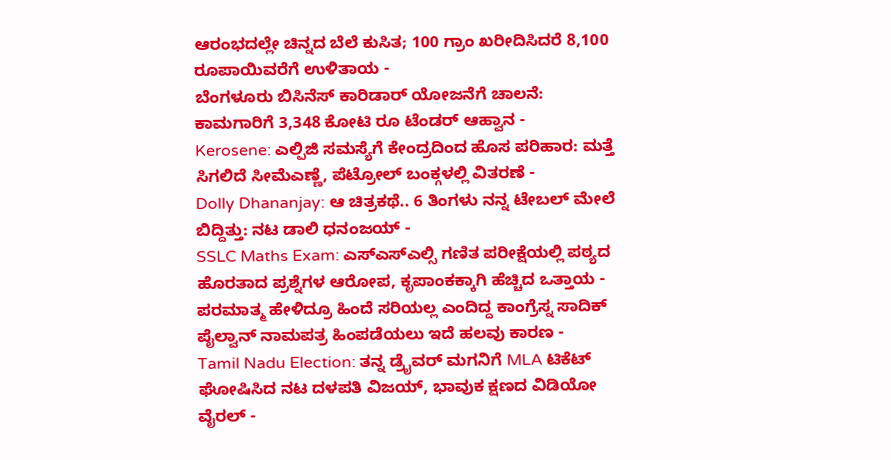ಆರಂಭದಲ್ಲೇ ಚಿನ್ನದ ಬೆಲೆ ಕುಸಿತ; 100 ಗ್ರಾಂ ಖರೀದಿಸಿದರೆ 8,100 ರೂಪಾಯಿವರೆಗೆ ಉಳಿತಾಯ -
ಬೆಂಗಳೂರು ಬಿಸಿನೆಸ್ ಕಾರಿಡಾರ್ ಯೋಜನೆಗೆ ಚಾಲನೆ: ಕಾಮಗಾರಿಗೆ 3,348 ಕೋಟಿ ರೂ ಟೆಂಡರ್ ಆಹ್ವಾನ -
Kerosene: ಎಲ್ಪಿಜಿ ಸಮಸ್ಯೆಗೆ ಕೇಂದ್ರದಿಂದ ಹೊಸ ಪರಿಹಾರ: ಮತ್ತೆ ಸಿಗಲಿದೆ ಸೀಮೆಎಣ್ಣೆ, ಪೆಟ್ರೋಲ್ ಬಂಕ್ಗಳಲ್ಲಿ ವಿತರಣೆ -
Dolly Dhananjay: ಆ ಚಿತ್ರಕಥೆ.. 6 ತಿಂಗಳು ನನ್ನ ಟೇಬಲ್ ಮೇಲೆ ಬಿದ್ದಿತ್ತು: ನಟ ಡಾಲಿ ಧನಂಜಯ್ -
SSLC Maths Exam: ಎಸ್ಎಸ್ಎಲ್ಸಿ ಗಣಿತ ಪರೀಕ್ಷೆಯಲ್ಲಿ ಪಠ್ಯದ ಹೊರತಾದ ಪ್ರಶ್ನೆಗಳ ಆರೋಪ, ಕೃಪಾಂಕಕ್ಕಾಗಿ ಹೆಚ್ಚಿದ ಒತ್ತಾಯ -
ಪರಮಾತ್ಮ ಹೇಳಿದ್ರೂ ಹಿಂದೆ ಸರಿಯಲ್ಲ ಎಂದಿದ್ದ ಕಾಂಗ್ರೆಸ್ನ ಸಾದಿಕ್ ಪೈಲ್ವಾನ್ ನಾಮಪತ್ರ ಹಿಂಪಡೆಯಲು ಇದೆ ಹಲವು ಕಾರಣ -
Tamil Nadu Election: ತನ್ನ ಡ್ರೈವರ್ ಮಗನಿಗೆ MLA ಟಿಕೆಟ್ ಘೋಷಿಸಿದ ನಟ ದಳಪತಿ ವಿಜಯ್, ಭಾವುಕ ಕ್ಷಣದ ವಿಡಿಯೋ ವೈರಲ್ -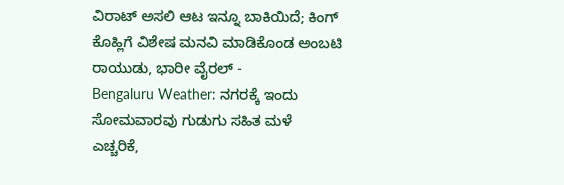ವಿರಾಟ್ ಅಸಲಿ ಆಟ ಇನ್ನೂ ಬಾಕಿಯಿದೆ; ಕಿಂಗ್ ಕೊಹ್ಲಿಗೆ ವಿಶೇಷ ಮನವಿ ಮಾಡಿಕೊಂಡ ಅಂಬಟಿ ರಾಯುಡು, ಭಾರೀ ವೈರಲ್ -
Bengaluru Weather: ನಗರಕ್ಕೆ ಇಂದು ಸೋಮವಾರವು ಗುಡುಗು ಸಹಿತ ಮಳೆ ಎಚ್ಚರಿಕೆ,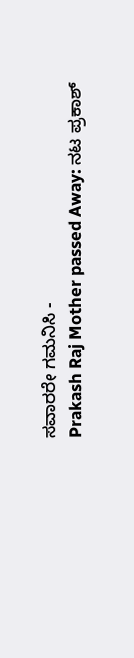ಸವಾರರೇ ಗಮನಿಸಿ -
Prakash Raj Mother passed Away: ನಟ ಪ್ರಕಾಶ್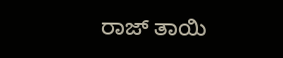ರಾಜ್ ತಾಯಿ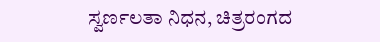ಸ್ವರ್ಣಲತಾ ನಿಧನ, ಚಿತ್ರರಂಗದ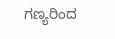ಗಣ್ಯರಿಂದ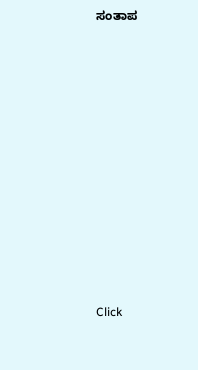ಸಂತಾಪ












Click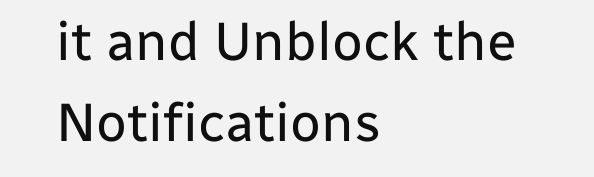it and Unblock the Notifications